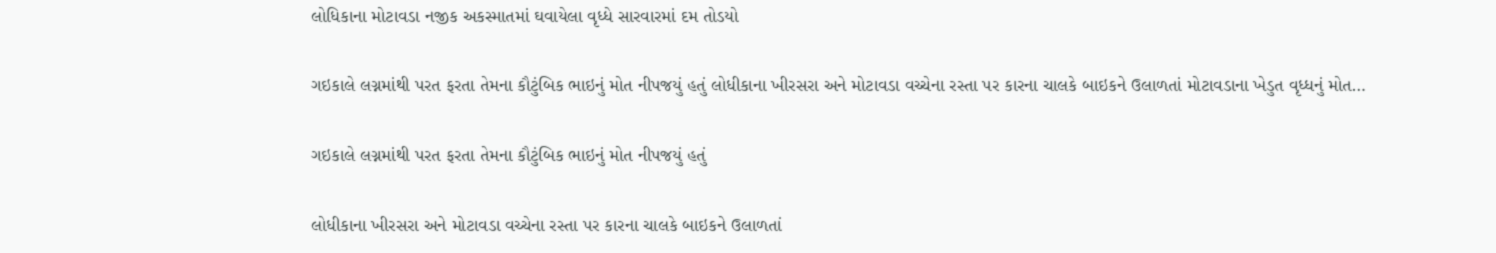લોધિકાના મોટાવડા નજીક અકસ્માતમાં ઘવાયેલા વૃધ્ધે સારવારમાં દમ તોડયો

ગઇકાલે લગ્નમાંથી પરત ફરતા તેમના કૌટુંબિક ભાઇનું મોત નીપજયું હતું લોધીકાના ખીરસરા અને મોટાવડા વચ્ચેના રસ્તા પર કારના ચાલકે બાઇકને ઉલાળતાં મોટાવડાના ખેડુત વૃધ્ધનું મોત…

ગઇકાલે લગ્નમાંથી પરત ફરતા તેમના કૌટુંબિક ભાઇનું મોત નીપજયું હતું

લોધીકાના ખીરસરા અને મોટાવડા વચ્ચેના રસ્તા પર કારના ચાલકે બાઇકને ઉલાળતાં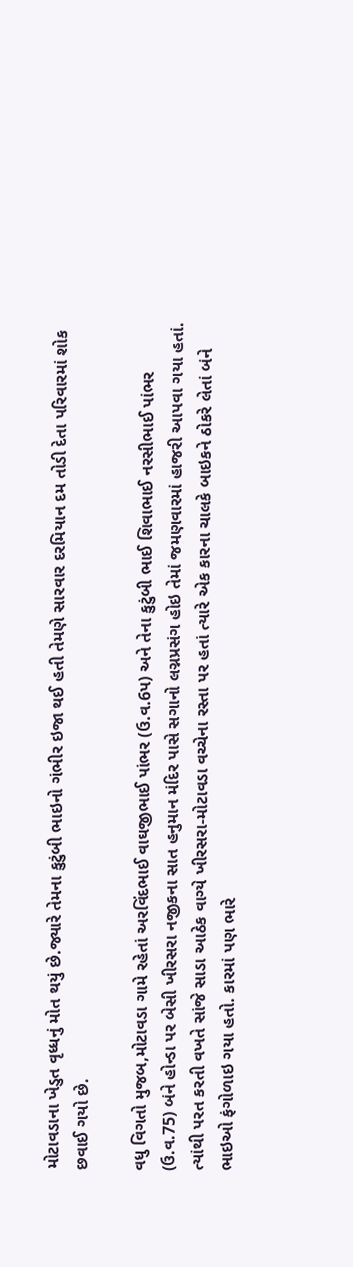મોટાવડાના ખેડુત વૃધ્ધનું મોત થયું છે.જ્યારે તેમના કુટુંબી ભાઇનો ગંભીર ઇજા થઈ હતી તેમણે સારવાર દરમિયાન દમ તોડી દેતા પરિવારમાં શોક છવાઈ ગયો છે.

વધુ વિગતો મુજબ,મોટાવડા ગામે રહેતાં અરવિંદભાઈ વાઘજીભાઈ પાંભર (ઉ.વ.6પ) અને તેના કુટુંબી ભાઈ શિવાભાઈ નરસીભાઈ પાંભર (ઉ.વ.75) બંને હોન્ડા પર બેસી ખીરસરા નજીકના સાત હનુમાન મંદિર પાસે સગાનો લગ્નપ્રસંગ હોઇ તેમાં જમણવારમાં હાજરી આપવા ગયા હતાં. ત્યાંથી પરત કરતી વખતે સાંજે સાડા આઠેક વાગ્યે ખીરસરા-મોટાવડા વચ્ચેના રસ્તા પર હતાં ત્યારે એક કારના ચાલકે બાઇકને ઠોકરે લેતાં બંને ભાઇઓ ફંગોળાઇ ગયા હતો. કારમાં પણ ભારે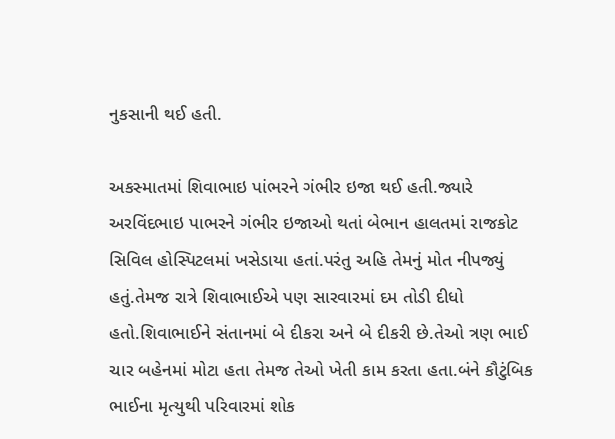નુકસાની થઈ હતી.

અકસ્માતમાં શિવાભાઇ પાંભરને ગંભીર ઇજા થઈ હતી.જ્યારે અરવિંદભાઇ પાભરને ગંભીર ઇજાઓ થતાં બેભાન હાલતમાં રાજકોટ સિવિલ હોસ્પિટલમાં ખસેડાયા હતાં.પરંતુ અહિ તેમનું મોત નીપજ્યું હતું.તેમજ રાત્રે શિવાભાઈએ પણ સારવારમાં દમ તોડી દીધો હતો.શિવાભાઈને સંતાનમાં બે દીકરા અને બે દીકરી છે.તેઓ ત્રણ ભાઈ ચાર બહેનમાં મોટા હતા તેમજ તેઓ ખેતી કામ કરતા હતા.બંને કૌટુંબિક ભાઈના મૃત્યુથી પરિવારમાં શોક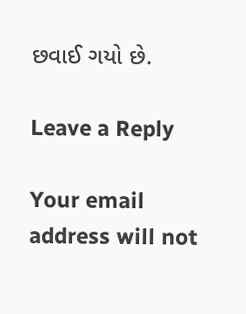છવાઈ ગયો છે.

Leave a Reply

Your email address will not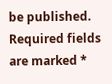be published. Required fields are marked *